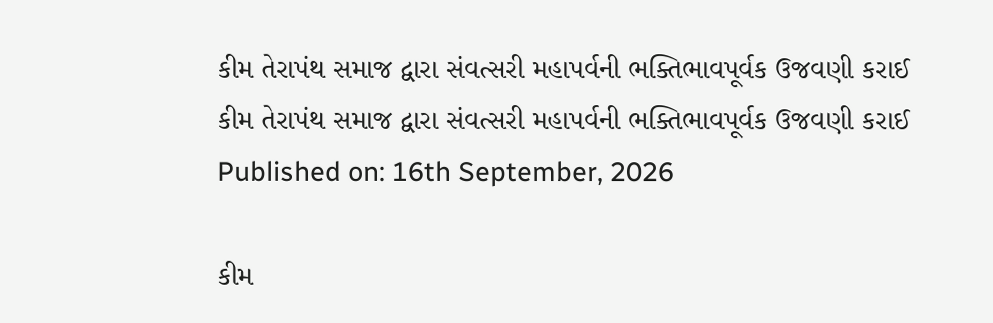કીમ તેરાપંથ સમાજ દ્વારા સંવત્સરી મહાપર્વની ભક્તિભાવપૂર્વક ઉજવણી કરાઈ
કીમ તેરાપંથ સમાજ દ્વારા સંવત્સરી મહાપર્વની ભક્તિભાવપૂર્વક ઉજવણી કરાઈ
Published on: 16th September, 2026

કીમ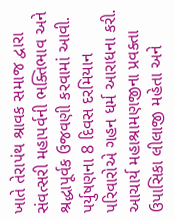ખાતે તેરાપંથ શ્રાવક સમાજ દ્વારા સંવત્સરી મહાપર્વની ભક્તિભાવ અને શ્રદ્ધાપૂર્વક ઉજવણી કરવામાં આવી. પર્યુષણના 8 દિવસ દરમિયાન પરિવારોએ ગહન ધર્મ આરાધના કરી. આચાર્ય મહાશ્રામણજીના પ્રવક્તા ઉપાસિકા લીલાજી મહેતા અને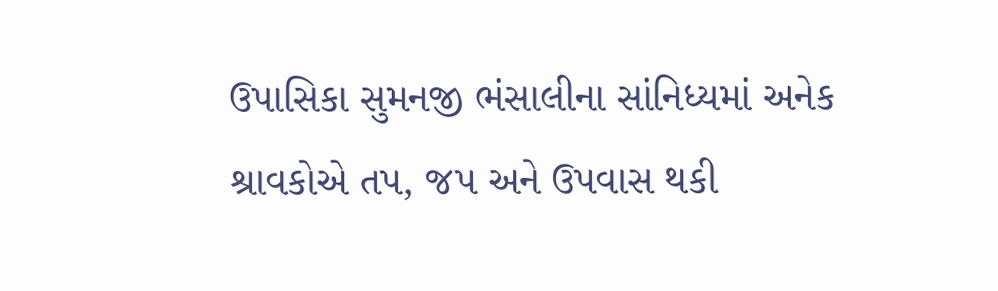ઉપાસિકા સુમનજી ભંસાલીના સાંનિધ્યમાં અનેક શ્રાવકોએ તપ, જપ અને ઉપવાસ થકી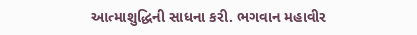આત્માશુદ્ધિની સાધના કરી. ભગવાન મહાવીર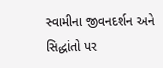સ્વામીના જીવનદર્શન અને સિદ્ધાંતો પર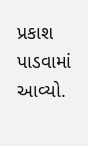પ્રકાશ પાડવામાં આવ્યો.